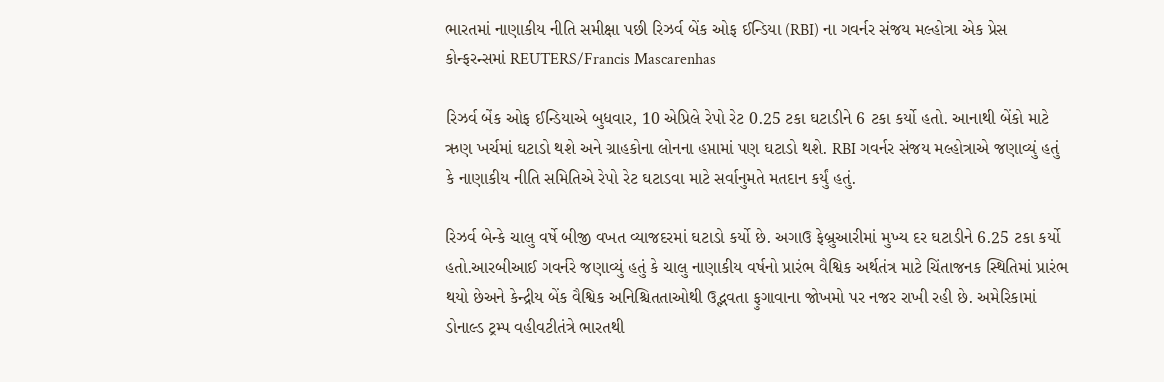ભારતમાં નાણાકીય નીતિ સમીક્ષા પછી રિઝર્વ બેંક ઓફ ઈન્ડિયા (RBI) ના ગવર્નર સંજય મલ્હોત્રા એક પ્રેસ કોન્ફરન્સમાં REUTERS/Francis Mascarenhas

રિઝર્વ બેંક ઓફ ઈન્ડિયાએ બુધવાર, 10 એપ્રિલે રેપો રેટ 0.25 ટકા ઘટાડીને 6 ટકા કર્યો હતો. આનાથી બેંકો માટે ઋણ ખર્ચમાં ઘટાડો થશે અને ગ્રાહકોના લોનના હપ્તામાં પણ ઘટાડો થશે. RBI ગવર્નર સંજય મલ્હોત્રાએ જણાવ્યું હતું કે નાણાકીય નીતિ સમિતિએ રેપો રેટ ઘટાડવા માટે સર્વાનુમતે મતદાન કર્યું હતું.

રિઝર્વ બેન્કે ચાલુ વર્ષે બીજી વખત વ્યાજદરમાં ઘટાડો કર્યો છે. અગાઉ ફેબ્રુઆરીમાં મુખ્ય દર ઘટાડીને 6.25 ટકા કર્યો હતો.આરબીઆઈ ગવર્નરે જણાવ્યું હતું કે ચાલુ નાણાકીય વર્ષનો પ્રારંભ વૈશ્વિક અર્થતંત્ર માટે ચિંતાજનક સ્થિતિમાં પ્રારંભ થયો છેઅને કેન્દ્રીય બેંક વૈશ્વિક અનિશ્ચિતતાઓથી ઉદ્ભવતા ફુગાવાના જોખમો પર નજર રાખી રહી છે. અમેરિકામાં ડોનાલ્ડ ટ્રમ્પ વહીવટીતંત્રે ભારતથી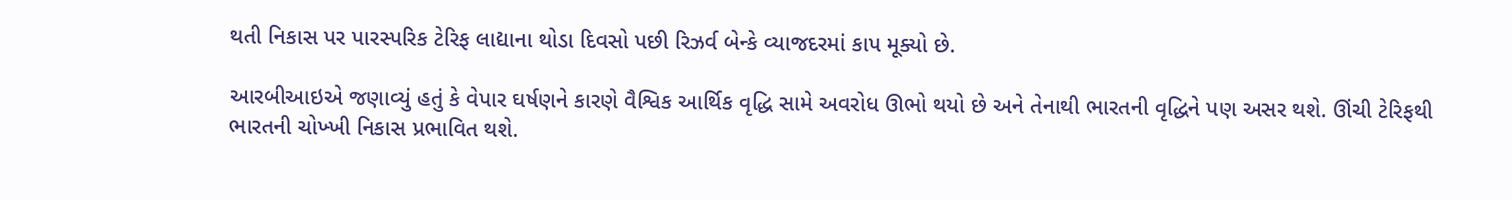થતી નિકાસ પર પારસ્પરિક ટેરિફ લાદ્યાના થોડા દિવસો પછી રિઝર્વ બેન્કે વ્યાજદરમાં કાપ મૂક્યો છે.

આરબીઆઇએ જણાવ્યું હતું કે વેપાર ઘર્ષણને કારણે વૈશ્વિક આર્થિક વૃદ્ધિ સામે અવરોધ ઊભો થયો છે અને તેનાથી ભારતની વૃદ્ધિને પણ અસર થશે. ઊંચી ટેરિફથી ભારતની ચોખ્ખી નિકાસ પ્રભાવિત થશે.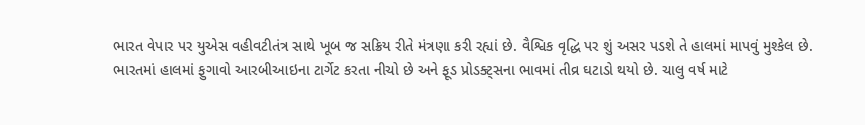ભારત વેપાર પર યુએસ વહીવટીતંત્ર સાથે ખૂબ જ સક્રિય રીતે મંત્રણા કરી રહ્યાં છે. વૈશ્વિક વૃદ્ધિ પર શું અસર પડશે તે હાલમાં માપવું મુશ્કેલ છે.
ભારતમાં હાલમાં ફુગાવો આરબીઆઇના ટાર્ગેટ કરતા નીચો છે અને ફૂડ પ્રોડક્ટ્સના ભાવમાં તીવ્ર ઘટાડો થયો છે. ચાલુ વર્ષ માટે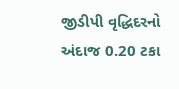જીડીપી વૃદ્ધિદરનો અંદાજ 0.20 ટકા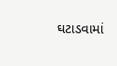ઘટાડવામાં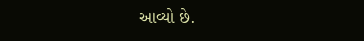આવ્યો છે.